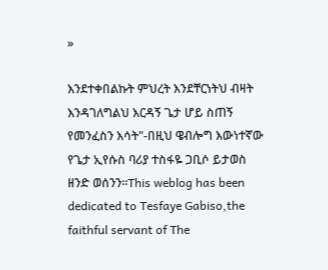»

እንደተቀበልኩት ምህረት እንደቸርነትህ ብዛት እንዳገለግልህ እርዳኝ ጌታ ሆይ ስጠኝ የመንፈስን እሳት"-በዚህ ዌብሎግ እውነተኛው የጌታ ኢየሱስ ባሪያ ተስፋዬ ጋቢሶ ይታወስ ዘንድ ወሰንን።This weblog has been dedicated to Tesfaye Gabiso,the faithful servant of The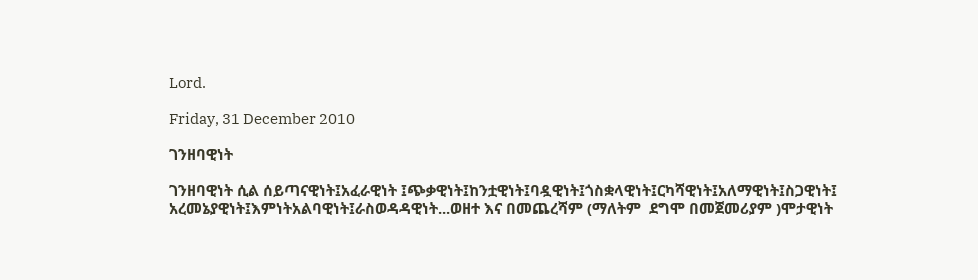Lord.

Friday, 31 December 2010

ገንዘባዊነት

ገንዘባዊነት ሲል ሰይጣናዊነት፤አፈራዊነት ፤ጭቃዊነት፤ከንቷዊነት፤ባዷዊነት፤ጎስቋላዊነት፤ርካሻዊነት፤አለማዊነት፤ስጋዊነት፤ አረመኔያዊነት፤እምነትአልባዊነት፤ራስወዳዳዊነት...ወዘተ እና በመጨረሻም (ማለትም  ደግሞ በመጀመሪያም )ሞታዊነት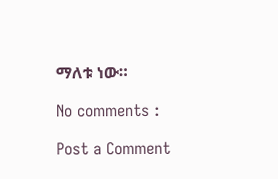ማለቱ ነው።

No comments :

Post a Comment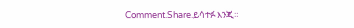Comment.Share.ይሳተፉ እንጂ።